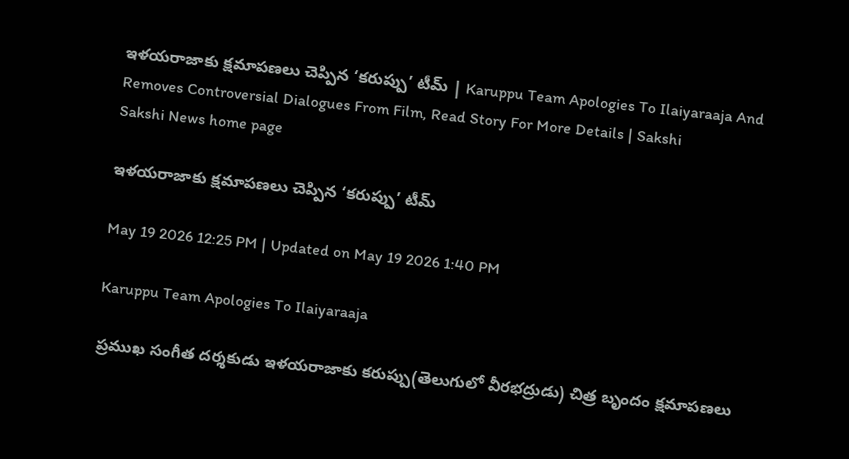ఇళయరాజాకు క్షమాపణలు చెప్పిన ‘కరుప్పు’ టీమ్‌ | Karuppu Team Apologies To Ilaiyaraaja And Removes Controversial Dialogues From Film, Read Story For More Details | Sakshi
Sakshi News home page

ఇళయరాజాకు క్షమాపణలు చెప్పిన ‘కరుప్పు’ టీమ్‌

May 19 2026 12:25 PM | Updated on May 19 2026 1:40 PM

Karuppu Team Apologies To Ilaiyaraaja

ప్రముఖ సంగీత దర్శకుడు ఇళయరాజాకు కరుప్పు(తెలుగులో వీరభద్రుడు) చిత్ర బృందం క్షమాపణలు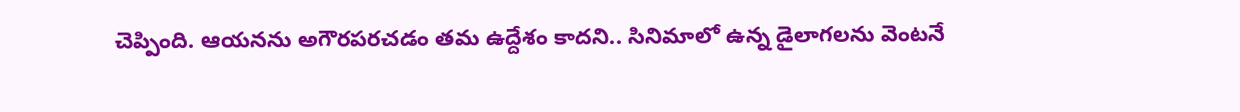చెప్పింది. ఆయనను అగౌరపరచడం తమ ఉద్దేశం కాదని.. సినిమాలో ఉన్న డైలాగలను వెంటనే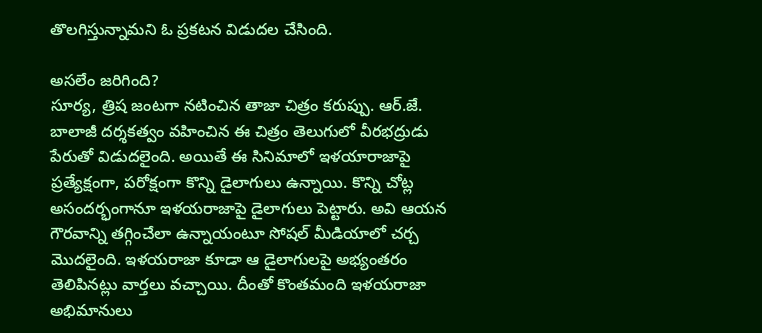తొలగిస్తున్నామని ఓ ప్రకటన విడుదల చేసింది.

అసలేం జరిగింది?
సూర్య, త్రిష జంటగా నటించిన తాజా చిత్రం కరుప్పు. ఆర్‌.జే. బాలాజీ దర్శకత్వం వహించిన ఈ చిత్రం తెలుగులో వీరభద్రుడు పేరుతో విడుదలైంది. అయితే ఈ సినిమాలో ఇళయారాజాపై ప్రత్యేక్షంగా, పరోక్షంగా కొన్ని డైలాగులు ఉన్నాయి. కొన్ని చోట్ల అసందర్భంగానూ ఇళయరాజాపై డైలాగులు పెట్టారు. అవి ఆయన గౌరవాన్ని తగ్గించేలా ఉన్నాయంటూ సోషల్‌ మీడియాలో చర్చ మొదలైంది. ఇళయరాజా కూడా ఆ డైలాగులపై అభ్యంతరం తెలిపినట్లు వార్తలు వచ్చాయి. దీంతో కొంతమంది ఇళయరాజా అభిమానులు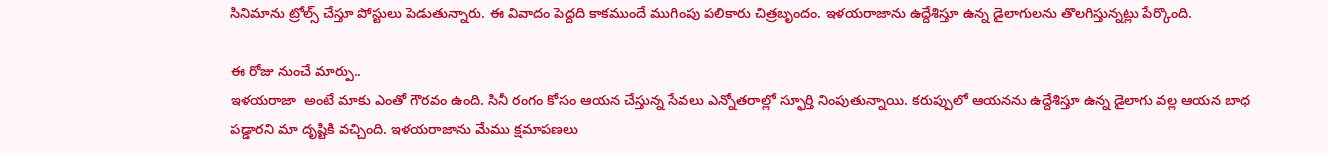సినిమాను ట్రోల్స్‌ చేస్తూ పోస్టులు పెడుతున్నారు. ఈ వివాదం పెద్దది కాకముందే ముగింపు పలికారు చిత్రబృందం. ఇళయరాజాను ఉద్దేశిస్తూ ఉన్న డైలాగులను తొలగిస్తున్నట్లు పేర్కొంది.

ఈ రోజు నుంచే మార్పు..
ఇళయరాజా  అంటే మాకు ఎంతో గౌరవం ఉంది. సినీ రంగం కోసం ఆయన చేస్తున్న సేవలు ఎన్నోతరాల్లో స్ఫూర్తి నింపుతున్నాయి. కరుప్పులో ఆయనను ఉద్దేశిస్తూ ఉన్న డైలాగు వల్ల ఆయన బాధ పడ్డారని మా దృష్టికి వచ్చింది. ఇళయరాజాను మేము క్షమాపణలు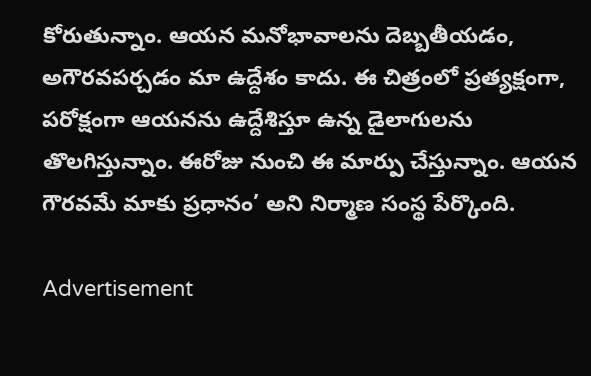కోరుతున్నాం. ఆయన మనోభావాలను దెబ్బతీయడం, అగౌరవపర్చడం మా ఉద్దేశం కాదు. ఈ చిత్రంలో ప్రత్యక్షంగా, పరోక్షంగా ఆయనను ఉద్దేశిస్తూ ఉన్న డైలాగులను తొలగిస్తున్నాం. ఈరోజు నుంచి ఈ మార్పు చేస్తున్నాం. ఆయన గౌరవమే మాకు ప్రధానం’ అని నిర్మాణ సంస్థ పేర్కొంది.

Advertisement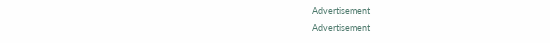Advertisement
Advertisement